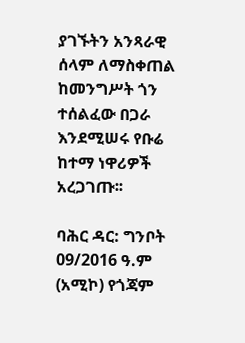ያገኙትን አንጻራዊ ሰላም ለማስቀጠል ከመንግሥት ጎን ተሰልፈው በጋራ እንደሚሠሩ የቡሬ ከተማ ነዋሪዎች አረጋገጡ፡፡

ባሕር ዳር: ግንቦት 09/2016 ዓ.ም (አሚኮ) የጎጃም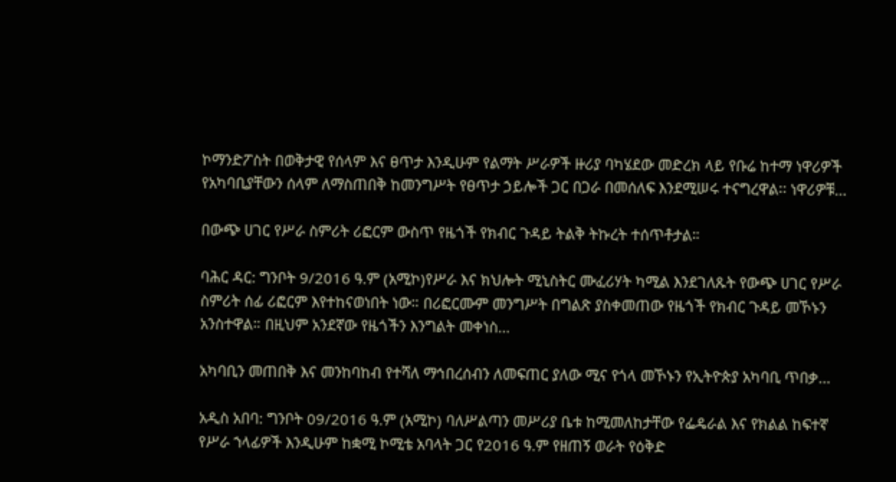ኮማንድፖስት በወቅታዊ የሰላም እና ፀጥታ እንዲሁም የልማት ሥራዎች ዙሪያ ባካሄደው መድረክ ላይ የቡሬ ከተማ ነዋሪዎች የአካባቢያቸውን ሰላም ለማስጠበቅ ከመንግሥት የፀጥታ ኃይሎች ጋር በጋራ በመሰለፍ እንደሚሠሩ ተናግረዋል፡፡ ነዋሪዎቹ...

በውጭ ሀገር የሥራ ስምሪት ሪፎርም ውስጥ የዜጎች የክብር ጉዳይ ትልቅ ትኩረት ተሰጥቶታል።

ባሕር ዳር: ግንቦት 9/2016 ዓ.ም (አሚኮ)የሥራ እና ክህሎት ሚኒስትር ሙፈሪሃት ካሚል እንደገለጹት የውጭ ሀገር የሥራ ስምሪት ሰፊ ሪፎርም እየተከናወነበት ነው። በሪፎርሙም መንግሥት በግልጽ ያስቀመጠው የዜጎች የክብር ጉዳይ መኾኑን አንስተዋል። በዚህም አንደኛው የዜጎችን እንግልት መቀነስ...

አካባቢን መጠበቅ እና መንከባከብ የተሻለ ማኅበረሰብን ለመፍጠር ያለው ሚና የጎላ መኾኑን የኢትዮጵያ አካባቢ ጥበቃ...

አዲስ አበባ: ግንቦት 09/2016 ዓ.ም (አሚኮ) ባለሥልጣን መሥሪያ ቤቱ ከሚመለከታቸው የፌዴራል እና የክልል ከፍተኛ የሥራ ኀላፊዎች እንዲሁም ከቋሚ ኮሚቴ አባላት ጋር የ2016 ዓ.ም የዘጠኝ ወራት የዕቅድ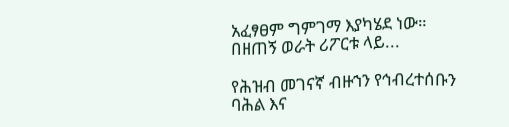አፈፃፀም ግምገማ እያካሄደ ነው። በዘጠኝ ወራት ሪፖርቱ ላይ...

የሕዝብ መገናኛ ብዙኀን የኅብረተሰቡን ባሕል እና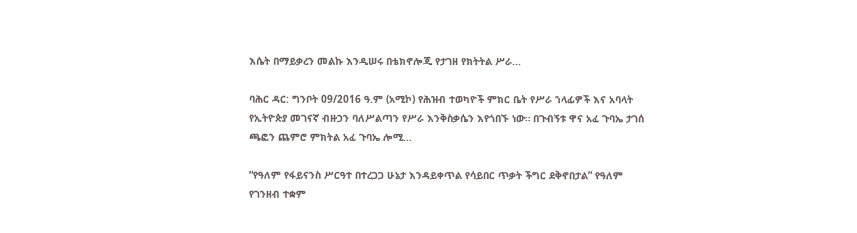እሴት በማይቃረን መልኩ እንዲሠሩ በቴክኖሎጂ የታገዘ የክትትል ሥራ...

ባሕር ዳር: ግንቦት 09/2016 ዓ.ም (አሚኮ) የሕዝብ ተወካዮች ምክር ቤት የሥራ ኀላፊዎች እና አባላት የኢትዮጵያ መገናኛ ብዙኃን ባለሥልጣን የሥራ እንቅስቃሴን እየጎበኙ ነው። በጉብኝቱ ዋና አፈ ጉባኤ ታገሰ ጫፎን ጨምሮ ምክትል አፈ ጉባኤ ሎሚ...

“የዓለም የፋይናንስ ሥርዓተ በተረጋጋ ሁኔታ እንዳይቀጥል የሳይበር ጥቃት ችግር ደቅኖበታል” የዓለም የገንዘብ ተቋም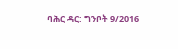ባሕር ዳር: ግንቦት 9/2016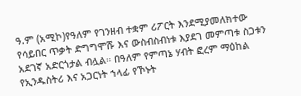ዓ.ም (አሚኮ)የዓለም የገንዘብ ተቋም ሪፖርት እንደሚያመለክተው የሳይበር ጥቃት ድግግሞሹ እና ውስብስብነቱ እያደገ መምጣቱ ስጋቱን አደገኛ አድርጎታል ብሏል። በዓለም የምጣኔ ሃብት ፎረም ማዕከል የኢንዱስትሪ እና አጋርነት ኀላፊ የኾኑት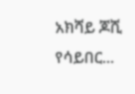አክሻይ ጆሺ የሳይበር...